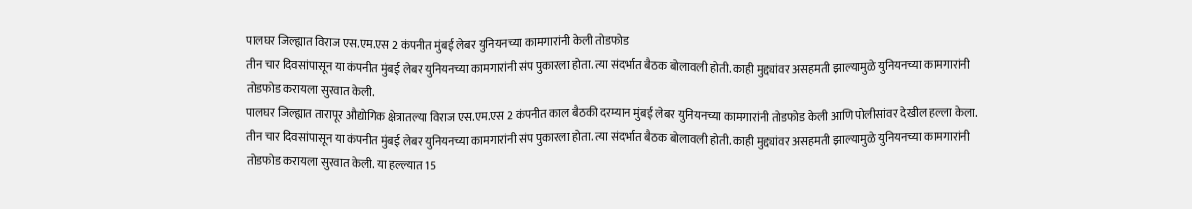पालघर जिल्ह्यात विराज एस.एम.एस 2 कंपनीत मुंबई लेबर युनियनच्या कामगारांनी केली तोडफोड
तीन चार दिवसांपासून या कंपनीत मुंबई लेबर युनियनच्या कामगारांनी संप पुकारला होता. त्या संदर्भात बैठक बोलावली होती. काही मुद्द्यांवर असहमती झाल्यामुळे युनियनच्या कामगारांनी तोडफोड करायला सुरवात केली.
पालघर जिल्ह्यात तारापूर औद्योगिक क्षेत्रातल्या विराज एस.एम.एस 2 कंपनीत काल बैठकी दरम्यान मुंबई लेबर युनियनच्या कामगारांनी तोडफोड केली आणि पोलीसांवर देखील हल्ला केला. तीन चार दिवसांपासून या कंपनीत मुंबई लेबर युनियनच्या कामगारांनी संप पुकारला होता. त्या संदर्भात बैठक बोलावली होती. काही मुद्द्यांवर असहमती झाल्यामुळे युनियनच्या कामगारांनी तोडफोड करायला सुरवात केली. या हल्ल्यात 15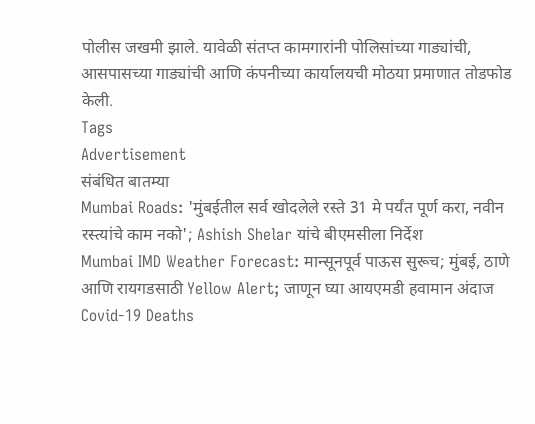पोलीस जखमी झाले. यावेळी संतप्त कामगारांनी पोलिसांच्या गाड्यांची, आसपासच्या गाड्यांची आणि कंपनीच्या कार्यालयची मोठया प्रमाणात तोडफोड केली.
Tags
Advertisement
संबंधित बातम्या
Mumbai Roads: 'मुंबईतील सर्व खोदलेले रस्ते 31 मे पर्यंत पूर्ण करा, नवीन रस्त्यांचे काम नको'; Ashish Shelar यांचे बीएमसीला निर्देश
Mumbai IMD Weather Forecast: मान्सूनपूर्व पाऊस सुरूच; मुंबई, ठाणे आणि रायगडसाठी Yellow Alert; जाणून घ्या आयएमडी हवामान अंदाज
Covid-19 Deaths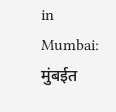in Mumbai: मुंबईत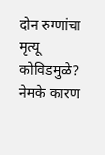दोन रुग्णांचा मृत्यू कोविडमुळे? नेमके कारण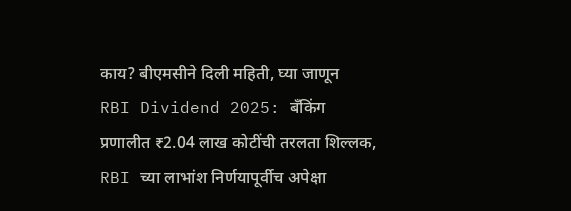काय? बीएमसीने दिली महिती, घ्या जाणून
RBI Dividend 2025: बँकिंग प्रणालीत ₹2.04 लाख कोटींची तरलता शिल्लक, RBI च्या लाभांश निर्णयापूर्वीच अपेक्षा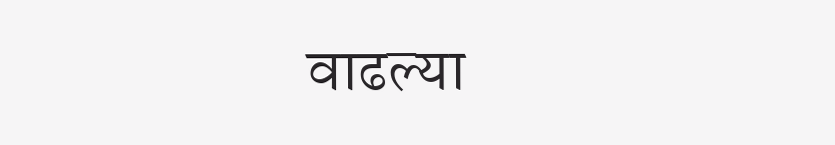वाढल्या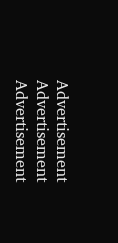Advertisement
Advertisement
Advertisement